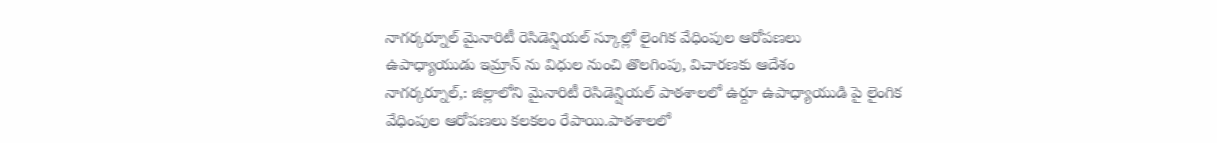నాగర్కర్నూల్ మైనారిటీ రెసిడెన్షియల్ స్కూల్లో లైంగిక వేధింపుల ఆరోపణలు
ఉపాధ్యాయుడు ఇమ్రాన్ ను విధుల నుంచి తొలగింపు, విచారణకు ఆదేశం
నాగర్కర్నూల్,: జిల్లాలోని మైనారిటీ రెసిడెన్షియల్ పాఠశాలలో ఉర్దూ ఉపాధ్యాయుడి పై లైంగిక వేధింపుల ఆరోపణలు కలకలం రేపాయి.పాఠశాలలో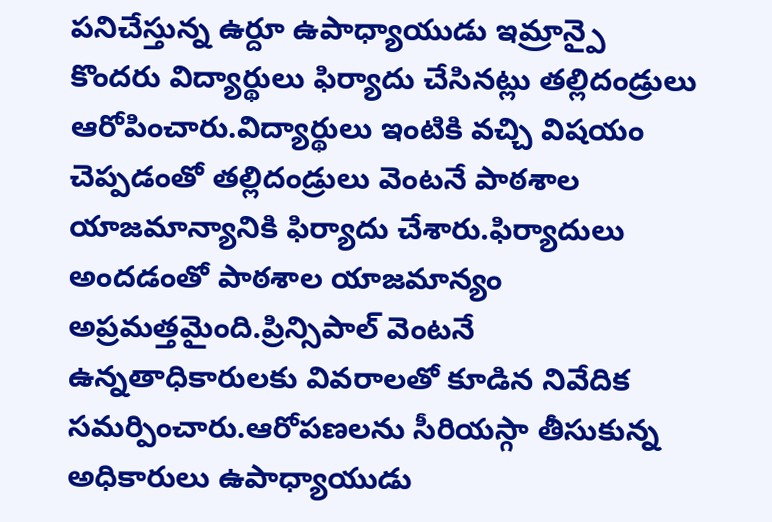పనిచేస్తున్న ఉర్దూ ఉపాధ్యాయుడు ఇమ్రాన్పై కొందరు విద్యార్థులు ఫిర్యాదు చేసినట్లు తల్లిదండ్రులు ఆరోపించారు.విద్యార్థులు ఇంటికి వచ్చి విషయం చెప్పడంతో తల్లిదండ్రులు వెంటనే పాఠశాల యాజమాన్యానికి ఫిర్యాదు చేశారు.ఫిర్యాదులు అందడంతో పాఠశాల యాజమాన్యం అప్రమత్తమైంది.ప్రిన్సిపాల్ వెంటనే ఉన్నతాధికారులకు వివరాలతో కూడిన నివేదిక సమర్పించారు.ఆరోపణలను సీరియస్గా తీసుకున్న అధికారులు ఉపాధ్యాయుడు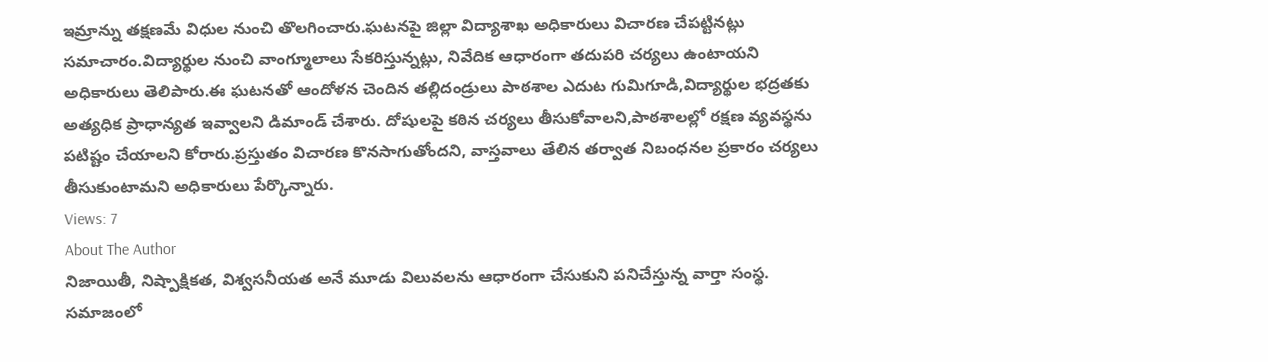ఇమ్రాన్ను తక్షణమే విధుల నుంచి తొలగించారు.ఘటనపై జిల్లా విద్యాశాఖ అధికారులు విచారణ చేపట్టినట్లు సమాచారం.విద్యార్థుల నుంచి వాంగ్మూలాలు సేకరిస్తున్నట్లు, నివేదిక ఆధారంగా తదుపరి చర్యలు ఉంటాయని అధికారులు తెలిపారు.ఈ ఘటనతో ఆందోళన చెందిన తల్లిదండ్రులు పాఠశాల ఎదుట గుమిగూడి,విద్యార్థుల భద్రతకు అత్యధిక ప్రాధాన్యత ఇవ్వాలని డిమాండ్ చేశారు. దోషులపై కఠిన చర్యలు తీసుకోవాలని,పాఠశాలల్లో రక్షణ వ్యవస్థను పటిష్టం చేయాలని కోరారు.ప్రస్తుతం విచారణ కొనసాగుతోందని, వాస్తవాలు తేలిన తర్వాత నిబంధనల ప్రకారం చర్యలు తీసుకుంటామని అధికారులు పేర్కొన్నారు.
Views: 7
About The Author
నిజాయితీ, నిష్పాక్షికత, విశ్వసనీయత అనే మూడు విలువలను ఆధారంగా చేసుకుని పనిచేస్తున్న వార్తా సంస్థ. సమాజంలో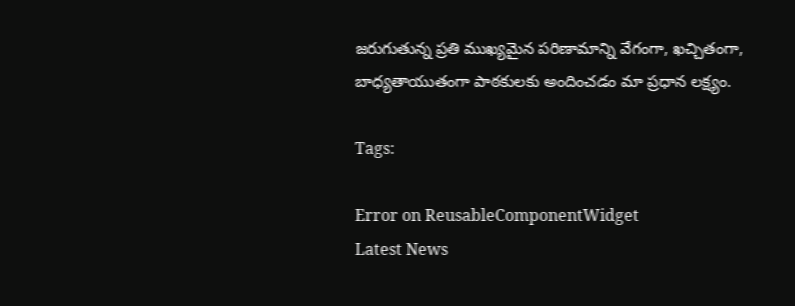జరుగుతున్న ప్రతి ముఖ్యమైన పరిణామాన్ని వేగంగా, ఖచ్చితంగా, బాధ్యతాయుతంగా పాఠకులకు అందించడం మా ప్రధాన లక్ష్యం.

Tags:

Error on ReusableComponentWidget
Latest News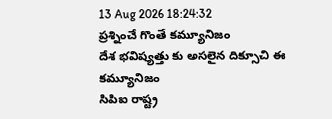13 Aug 2026 18:24:32
ప్రశ్నించే గొంతే కమ్యూనిజం
దేశ భవిష్యత్తు కు అసలైన దిక్సూచి ఈ కమ్యూనిజం
సిపిఐ రాష్ట్ర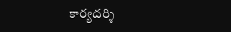కార్యదర్శి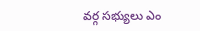వర్గ సభ్యులు ఎం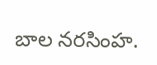బాల నరసింహ.